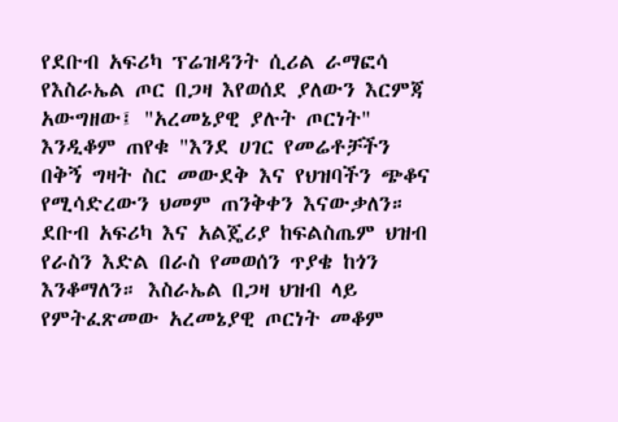የደቡብ አፍሪካ ፕሬዝዳንት ሲሪል ራማፎሳ የእስራኤል ጦር በጋዛ እየወሰደ ያለውን እርምጃ አውግዘው፤ "አረመኔያዊ ያሉት ጦርነት" እንዲቆም ጠየቁ "እንደ ሀገር የመሬቶቻችን በቅኝ ግዛት ስር መውደቅ እና የህዝባችን ጭቆና የሚሳድረውን ህመም ጠንቅቀን እናውቃለን። ደቡብ አፍሪካ እና አልጄሪያ ከፍልስጤም ህዝብ የራስን እድል በራስ የመወሰን ጥያቄ ከጎን እንቆማለን። እስራኤል በጋዛ ህዝብ ላይ የምትፈጽመው አረመኔያዊ ጦርነት መቆም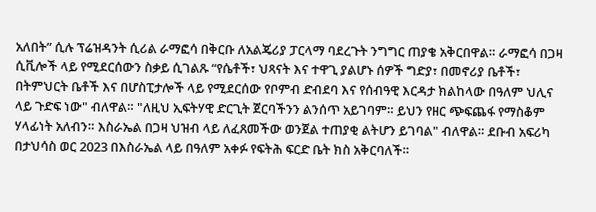አለበት” ሲሉ ፕሬዝዳንት ሲሪል ራማፎሳ በቅርቡ ለአልጄሪያ ፓርላማ ባደረጉት ንግግር ጠያቄ አቅርበዋል። ራማፎሳ በጋዛ ሲቪሎች ላይ የሚደርሰውን ስቃይ ሲገልጹ “የሴቶች፣ ህጻናት እና ተዋጊ ያልሆኑ ሰዎች ግድያ፣ በመኖሪያ ቤቶች፣ በትምህርት ቤቶች እና በሆስፒታሎች ላይ የሚደርሰው የቦምብ ድብደባ እና የሰብዓዊ እርዳታ ክልከላው በዓለም ህሊና ላይ ጉድፍ ነው" ብለዋል። "ለዚህ ኢፍትሃዊ ድርጊት ጀርባችንን ልንሰጥ አይገባም። ይህን የዘር ጭፍጨፋ የማስቆም ሃላፊነት አለብን። እስራኤል በጋዛ ህዝብ ላይ ለፈጸመችው ወንጀል ተጠያቂ ልትሆን ይገባል" ብለዋል። ደቡብ አፍሪካ በታህሳስ ወር 2023 በእስራኤል ላይ በዓለም አቀፉ የፍትሕ ፍርድ ቤት ክስ አቅርባለች።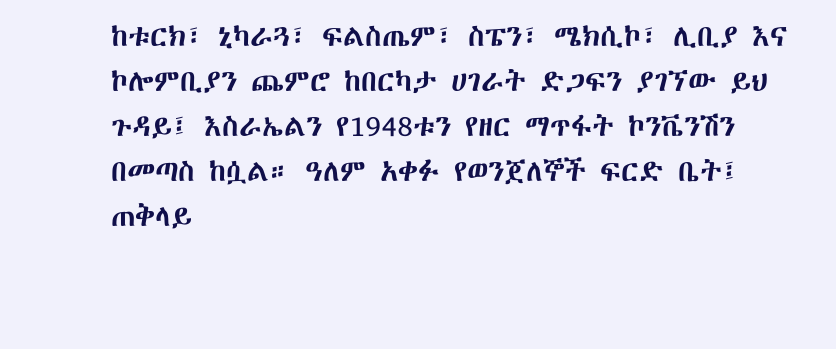ከቱርክ፣ ኒካራጓ፣ ፍልስጤም፣ ስፔን፣ ሜክሲኮ፣ ሊቢያ እና ኮሎምቢያን ጨምሮ ከበርካታ ሀገራት ድጋፍን ያገኘው ይህ ጉዳይ፤ እስራኤልን የ1948ቱን የዘር ማጥፋት ኮንቬንሽን በመጣስ ከሷል። ዓለም አቀፉ የወንጀለኞች ፍርድ ቤት፤ ጠቅላይ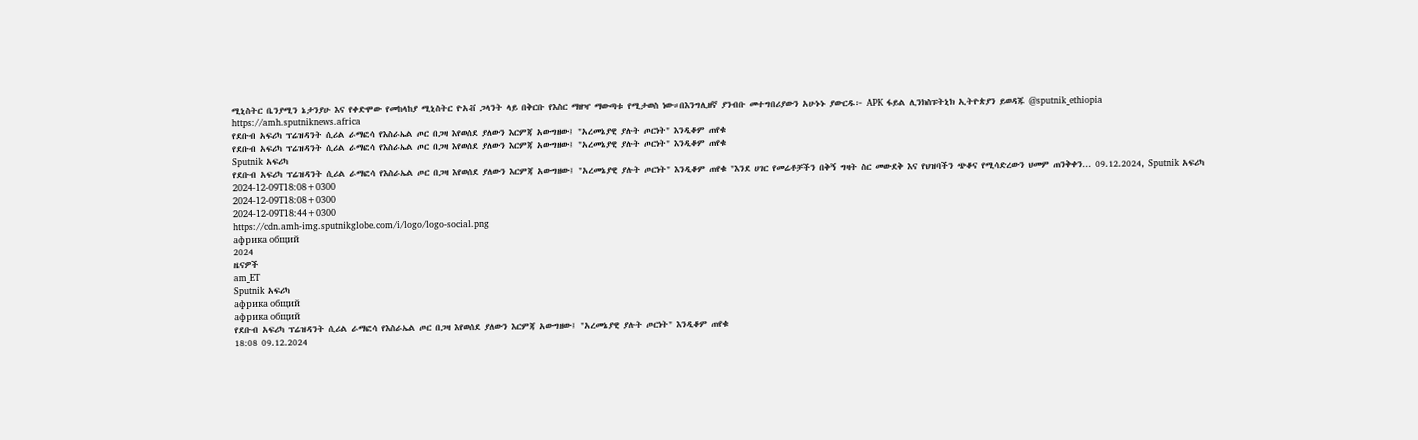ሚኒስትር ቤንያሚን ኔታንያሁ እና የቀድሞው የመከላከያ ሚኒስትር ዮአቭ ጋላንት ላይ በቅርቡ የእስር ማዘዣ ማውጣቱ የሚታወስ ነው።በእንግሊዘኛ ያንብቡ መተግበሪያውን አሁኑኑ ያውርዱ፦ APK ፋይል ሊንክስፑትኒክ ኢትዮጵያን ይወዳጁ @sputnik_ethiopia
https://amh.sputniknews.africa
የደቡብ አፍሪካ ፕሬዝዳንት ሲሪል ራማፎሳ የእስራኤል ጦር በጋዛ እየወሰደ ያለውን እርምጃ አውግዘው፤ "አረመኔያዊ ያሉት ጦርነት" እንዲቆም ጠየቁ
የደቡብ አፍሪካ ፕሬዝዳንት ሲሪል ራማፎሳ የእስራኤል ጦር በጋዛ እየወሰደ ያለውን እርምጃ አውግዘው፤ "አረመኔያዊ ያሉት ጦርነት" እንዲቆም ጠየቁ
Sputnik አፍሪካ
የደቡብ አፍሪካ ፕሬዝዳንት ሲሪል ራማፎሳ የእስራኤል ጦር በጋዛ እየወሰደ ያለውን እርምጃ አውግዘው፤ "አረመኔያዊ ያሉት ጦርነት" እንዲቆም ጠየቁ "እንደ ሀገር የመሬቶቻችን በቅኝ ግዛት ስር መውደቅ እና የህዝባችን ጭቆና የሚሳድረውን ህመም ጠንቅቀን... 09.12.2024, Sputnik አፍሪካ
2024-12-09T18:08+0300
2024-12-09T18:08+0300
2024-12-09T18:44+0300
https://cdn.amh-img.sputnikglobe.com/i/logo/logo-social.png
африка общий
2024
ዜናዎች
am_ET
Sputnik አፍሪካ
африка общий
африка общий
የደቡብ አፍሪካ ፕሬዝዳንት ሲሪል ራማፎሳ የእስራኤል ጦር በጋዛ እየወሰደ ያለውን እርምጃ አውግዘው፤ "አረመኔያዊ ያሉት ጦርነት" እንዲቆም ጠየቁ
18:08 09.12.2024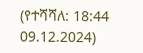(የተሻሻለ: 18:44 09.12.2024)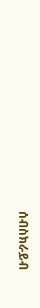ሰብስክራይብ